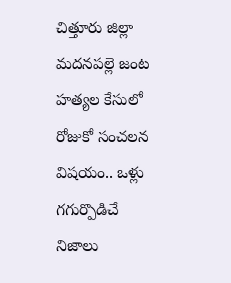చిత్తూరు జిల్లా మదనపల్లె జంట హత్యల కేసులో రోజుకో సంచలన విషయం.. ఒళ్లు గగుర్పొడిచే నిజాలు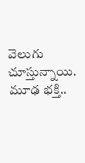వెలుగు చూస్తున్నాయి. మూఢ భక్తి..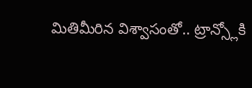మితిమీరిన విశ్వాసంతో.. ట్రాన్స్లోకి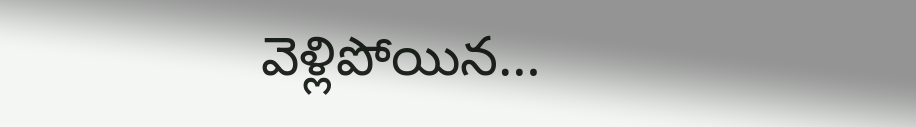వెళ్లిపోయిన…